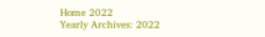Home 2022
Yearly Archives: 2022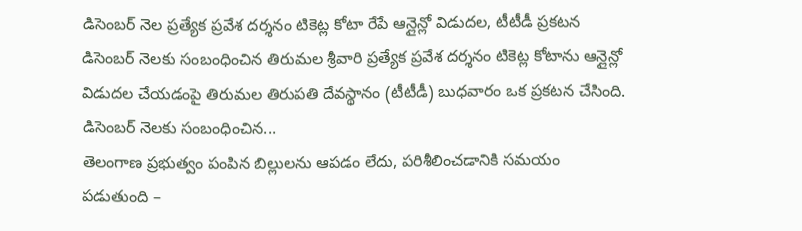డిసెంబర్ నెల ప్రత్యేక ప్రవేశ దర్శనం టికెట్ల కోటా రేపే ఆన్లైన్లో విడుదల, టీటీడీ ప్రకటన
డిసెంబర్ నెలకు సంబంధించిన తిరుమల శ్రీవారి ప్రత్యేక ప్రవేశ దర్శనం టికెట్ల కోటాను ఆన్లైన్లో విడుదల చేయడంపై తిరుమల తిరుపతి దేవస్థానం (టీటీడీ) బుధవారం ఒక ప్రకటన చేసింది. డిసెంబర్ నెలకు సంబంధించిన...
తెలంగాణ ప్రభుత్వం పంపిన బిల్లులను ఆపడం లేదు, పరిశీలించడానికి సమయం పడుతుంది –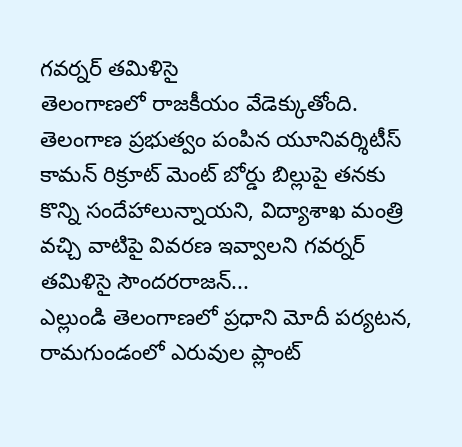గవర్నర్ తమిళిసై
తెలంగాణలో రాజకీయం వేడెక్కుతోంది. తెలంగాణ ప్రభుత్వం పంపిన యూనివర్శిటీస్ కామన్ రిక్రూట్ మెంట్ బోర్డు బిల్లుపై తనకు కొన్ని సందేహాలున్నాయని, విద్యాశాఖ మంత్రి వచ్చి వాటిపై వివరణ ఇవ్వాలని గవర్నర్ తమిళిసై సౌందరరాజన్...
ఎల్లుండి తెలంగాణలో ప్రధాని మోదీ పర్యటన, రామగుండంలో ఎరువుల ప్లాంట్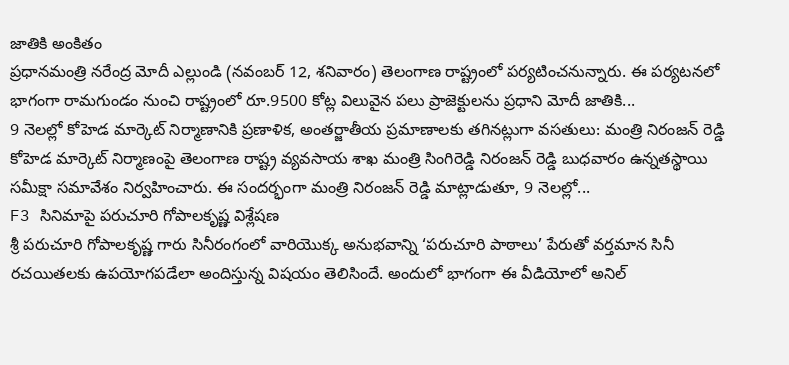జాతికి అంకితం
ప్రధానమంత్రి నరేంద్ర మోదీ ఎల్లుండి (నవంబర్ 12, శనివారం) తెలంగాణ రాష్ట్రంలో పర్యటించనున్నారు. ఈ పర్యటనలో భాగంగా రామగుండం నుంచి రాష్ట్రంలో రూ.9500 కోట్ల విలువైన పలు ప్రాజెక్టులను ప్రధాని మోదీ జాతికి...
9 నెలల్లో కోహెడ మార్కెట్ నిర్మాణానికి ప్రణాళిక, అంతర్జాతీయ ప్రమాణాలకు తగినట్లుగా వసతులు: మంత్రి నిరంజన్ రెడ్డి
కోహెడ మార్కెట్ నిర్మాణంపై తెలంగాణ రాష్ట్ర వ్యవసాయ శాఖ మంత్రి సింగిరెడ్డి నిరంజన్ రెడ్డి బుధవారం ఉన్నతస్థాయి సమీక్షా సమావేశం నిర్వహించారు. ఈ సందర్భంగా మంత్రి నిరంజన్ రెడ్డి మాట్లాడుతూ, 9 నెలల్లో...
F3 సినిమాపై పరుచూరి గోపాలకృష్ణ విశ్లేషణ
శ్రీ పరుచూరి గోపాలకృష్ణ గారు సినీరంగంలో వారియొక్క అనుభవాన్ని ‘పరుచూరి పాఠాలు’ పేరుతో వర్తమాన సినీ రచయితలకు ఉపయోగపడేలా అందిస్తున్న విషయం తెలిసిందే. అందులో భాగంగా ఈ వీడియోలో అనిల్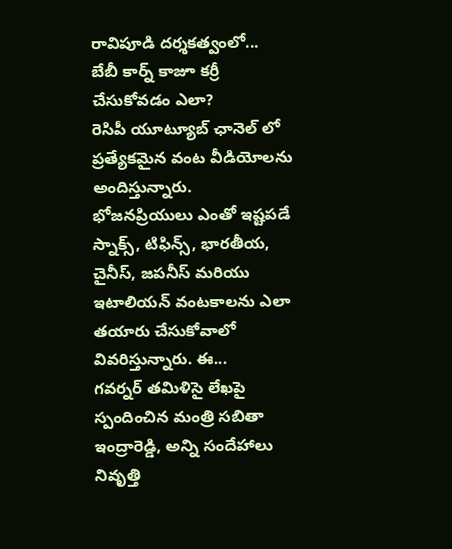రావిపూడి దర్శకత్వంలో...
బేబీ కార్న్ కాజూ కర్రీ చేసుకోవడం ఎలా?
రెసిపీ యూట్యూబ్ ఛానెల్ లో ప్రత్యేకమైన వంట వీడియోలను అందిస్తున్నారు. భోజనప్రియులు ఎంతో ఇష్టపడే స్నాక్స్, టిఫిన్స్, భారతీయ, చైనీస్, జపనీస్ మరియు ఇటాలియన్ వంటకాలను ఎలా తయారు చేసుకోవాలో వివరిస్తున్నారు. ఈ...
గవర్నర్ తమిళిసై లేఖపై స్పందించిన మంత్రి సబితా ఇంద్రారెడ్డి, అన్ని సందేహాలు నివృత్తి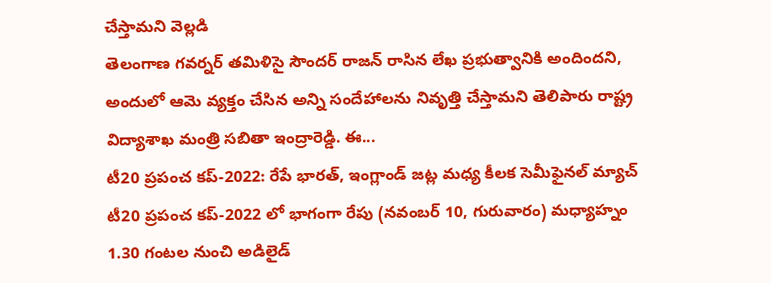చేస్తామని వెల్లడి
తెలంగాణ గవర్నర్ తమిళిసై సౌందర్ రాజన్ రాసిన లేఖ ప్రభుత్వానికి అందిందని, అందులో ఆమె వ్యక్తం చేసిన అన్ని సందేహాలను నివృత్తి చేస్తామని తెలిపారు రాష్ట్ర విద్యాశాఖ మంత్రి సబితా ఇంద్రారెడ్డి. ఈ...
టీ20 ప్రపంచ కప్-2022: రేపే భారత్, ఇంగ్లాండ్ జట్ల మధ్య కీలక సెమీఫైనల్ మ్యాచ్
టీ20 ప్రపంచ కప్-2022 లో భాగంగా రేపు (నవంబర్ 10, గురువారం) మధ్యాహ్నం 1.30 గంటల నుంచి అడిలైడ్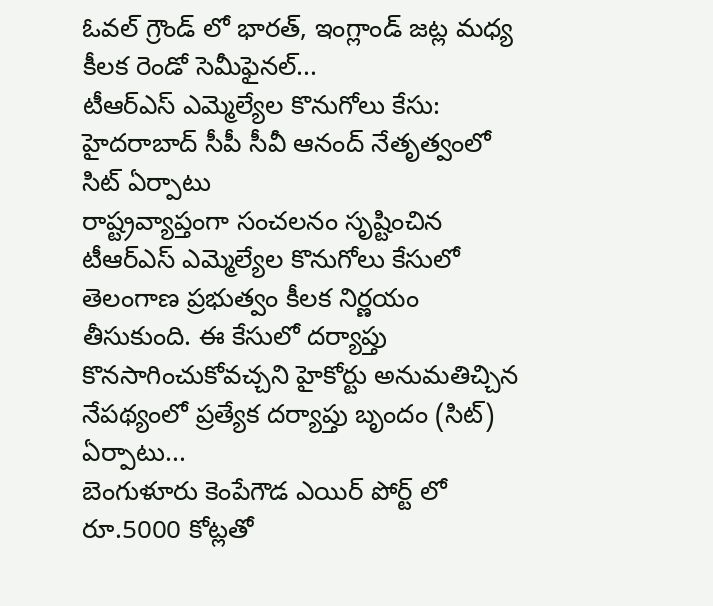ఓవల్ గ్రౌండ్ లో భారత్, ఇంగ్లాండ్ జట్ల మధ్య కీలక రెండో సెమీఫైనల్...
టీఆర్ఎస్ ఎమ్మెల్యేల కొనుగోలు కేసు: హైదరాబాద్ సీపీ సీవీ ఆనంద్ నేతృత్వంలో సిట్ ఏర్పాటు
రాష్ట్రవ్యాప్తంగా సంచలనం సృష్టించిన టీఆర్ఎస్ ఎమ్మెల్యేల కొనుగోలు కేసులో తెలంగాణ ప్రభుత్వం కీలక నిర్ణయం తీసుకుంది. ఈ కేసులో దర్యాప్తు కొనసాగించుకోవచ్చని హైకోర్టు అనుమతిచ్చిన నేపథ్యంలో ప్రత్యేక దర్యాప్తు బృందం (సిట్) ఏర్పాటు...
బెంగుళూరు కెంపేగౌడ ఎయిర్ పోర్ట్ లో రూ.5000 కోట్లతో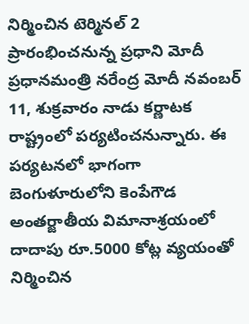నిర్మించిన టెర్మినల్ 2 ప్రారంభించనున్న ప్రధాని మోదీ
ప్రధానమంత్రి నరేంద్ర మోదీ నవంబర్ 11, శుక్రవారం నాడు కర్ణాటక రాష్ట్రంలో పర్యటించనున్నారు. ఈ పర్యటనలో భాగంగా బెంగుళూరులోని కెంపేగౌడ అంతర్జాతీయ విమానాశ్రయంలో దాదాపు రూ.5000 కోట్ల వ్యయంతో నిర్మించిన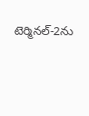టెర్మినల్-2ను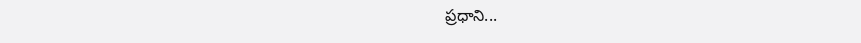ప్రధాని...